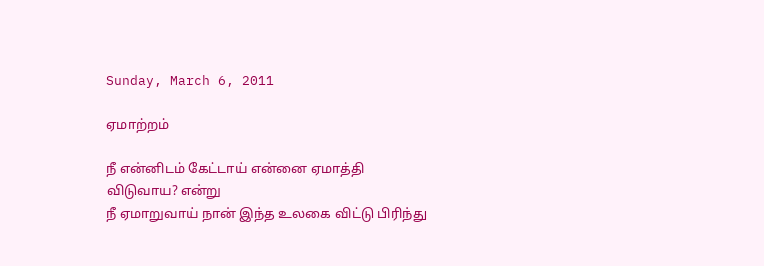Sunday, March 6, 2011

ஏமாற்றம்

நீ என்னிடம் கேட்டாய் என்னை ஏமாத்தி விடுவாய? என்று
நீ ஏமாறுவாய் நான் இந்த உலகை விட்டு பிரிந்து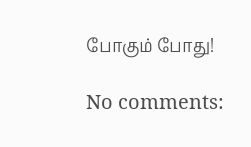போகும் போது!

No comments: